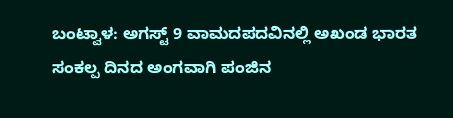ಬಂಟ್ವಾಳ: ಅಗಸ್ಟ್ 9 ವಾಮದಪದವಿನಲ್ಲಿ ಅಖಂಡ ಭಾರತ ಸಂಕಲ್ಪ ದಿನದ ಅಂಗವಾಗಿ ಪಂಜಿನ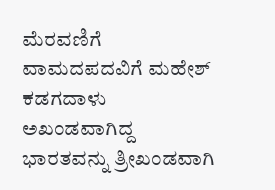ಮೆರವಣಿಗೆ ವಾಮದಪದವಿಗೆ ಮಹೇಶ್ ಕಡಗದಾಳು
ಅಖಂಡವಾಗಿದ್ದ ಭಾರತವನ್ನು ತ್ರೀಖಂಡವಾಗಿ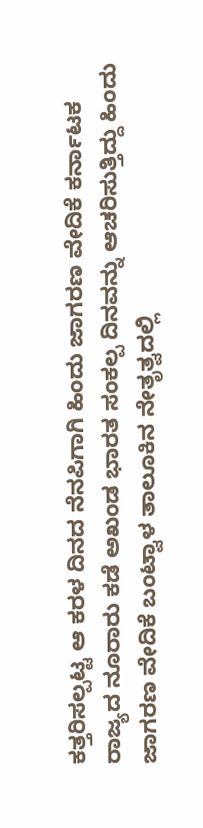ಕತ್ತರಿಸಲ್ಪಟ್ಟ ಆ ಕರಳ ದಿನದ ನೆನಪಿಗಾಗಿ ಹಿಂದು ಜಾಗರಣ ವೇದಿಕೆ ಕರ್ನಾಟಕ ರಾಜ್ಯದ ನೂರಾರು ಕಡೆ ಅಖಂಡ ಭಾರತ ಸಂಕಲ್ಪ ದಿನವನ್ನು ಆಚರಿಸುತ್ತಿದ್ದು ಹಿಂದು ಜಾಗರಣ ವೇದಿಕೆ ಬಂಟ್ವಾಳ ತಾಲೂಕಿನ ನೇತೃತ್ವದಲ್ಲಿ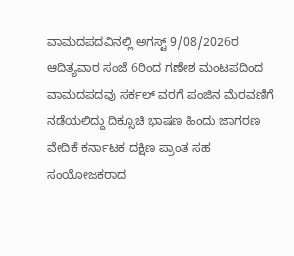ವಾಮದಪದವಿನಲ್ಲಿ ಅಗಸ್ಟ್ 9/08/2026ರ ಆದಿತ್ಯವಾರ ಸಂಜೆ 6ರಿಂದ ಗಣೇಶ ಮಂಟಪದಿಂದ ವಾಮದಪದವು ಸರ್ಕಲ್ ವರಗೆ ಪಂಜಿನ ಮೆರವಣಿಗೆ ನಡೆಯಲಿದ್ದು ದಿಕ್ಸೂಚಿ ಭಾಷಣ ಹಿಂದು ಜಾಗರಣ ವೇದಿಕೆ ಕರ್ನಾಟಕ ದಕ್ಷಿಣ ಪ್ರಾಂತ ಸಹ ಸಂಯೋಜಕರಾದ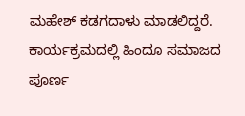ಮಹೇಶ್ ಕಡಗದಾಳು ಮಾಡಲಿದ್ದರೆ. ಕಾರ್ಯಕ್ರಮದಲ್ಲಿ ಹಿಂದೂ ಸಮಾಜದ ಪೂರ್ಣ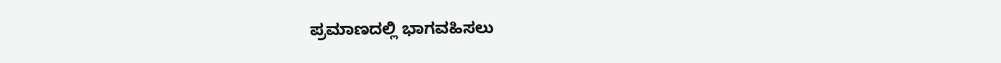ಪ್ರಮಾಣದಲ್ಲಿ ಭಾಗವಹಿಸಲು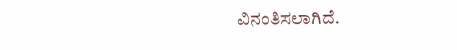ವಿನಂತಿಸಲಾಗಿದೆ.